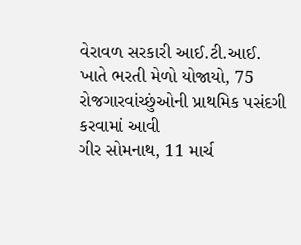વેરાવળ સરકારી આઈ.ટી.આઈ. ખાતે ભરતી મેળો યોજાયો, 75 રોજગારવાંચ્છુંઓની પ્રાથમિક પસંદગી કરવામાં આવી
ગીર સોમનાથ, 11 માર્ચ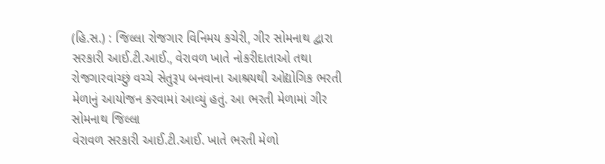(હિ.સ.) : જિલ્લા રોજગાર વિનિમય કચેરી, ગીર સોમનાથ દ્વારા સરકારી આઈ.ટી.આઈ., વેરાવળ ખાતે નોકરીદાતાઓ તથા રોજગારવાંચ્છું વચ્ચે સેતુરૂપ બનવાના આશ્રયથી ઓદ્યોગિક ભરતી મેળાનું આયોજન કરવામાં આવ્યું હતું. આ ભરતી મેળામાં ગીર સોમનાથ જિલ્લા
વેરાવળ સરકારી આઈ.ટી.આઈ. ખાતે ભરતી મેળો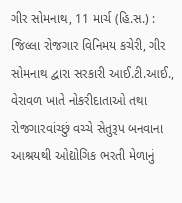ગીર સોમનાથ, 11 માર્ચ (હિ.સ.) : જિલ્લા રોજગાર વિનિમય કચેરી, ગીર સોમનાથ દ્વારા સરકારી આઈ.ટી.આઈ., વેરાવળ ખાતે નોકરીદાતાઓ તથા રોજગારવાંચ્છું વચ્ચે સેતુરૂપ બનવાના આશ્રયથી ઓદ્યોગિક ભરતી મેળાનું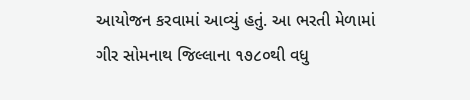આયોજન કરવામાં આવ્યું હતું. આ ભરતી મેળામાં ગીર સોમનાથ જિલ્લાના ૧૭૮૦થી વધુ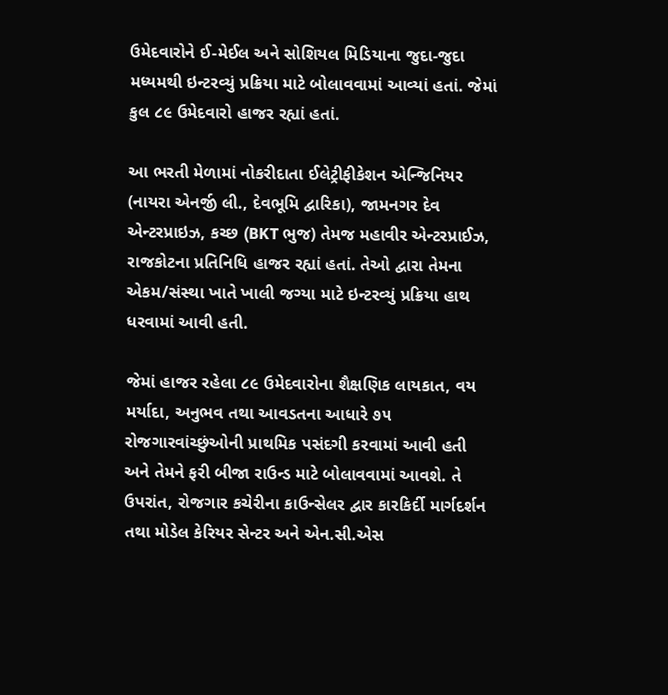ઉમેદવારોને ઈ-મેઈલ અને સોશિયલ મિડિયાના જુદા-જુદા મધ્યમથી ઇન્ટરવ્યું પ્રક્રિયા માટે બોલાવવામાં આવ્યાં હતાં. જેમાં કુલ ૮૯ ઉમેદવારો હાજર રહ્યાં હતાં.

આ ભરતી મેળામાં નોકરીદાતા ઈલેટ્રીફીકેશન એન્જિનિયર (નાયરા એનર્જી લી., દેવભૂમિ દ્વારિકા), જામનગર દેવ એન્ટરપ્રાઇઝ, કચ્છ (BKT ભુજ) તેમજ મહાવીર એન્ટરપ્રાઈઝ, રાજકોટના પ્રતિનિધિ હાજર રહ્યાં હતાં. તેઓ દ્વારા તેમના એકમ/સંસ્થા ખાતે ખાલી જગ્યા માટે ઇન્ટરવ્યું પ્રક્રિયા હાથ ધરવામાં આવી હતી.

જેમાં હાજર રહેલા ૮૯ ઉમેદવારોના શૈક્ષણિક લાયકાત, વય મર્યાદા, અનુભવ તથા આવડતના આધારે ૭૫ રોજગારવાંચ્છુંઓની પ્રાથમિક પસંદગી કરવામાં આવી હતી અને તેમને ફરી બીજા રાઉન્ડ માટે બોલાવવામાં આવશે. તે ઉપરાંત, રોજગાર કચેરીના કાઉન્સેલર દ્વાર કારકિર્દી માર્ગદર્શન તથા મોડેલ કેરિયર સેન્ટર અને એન.સી.એસ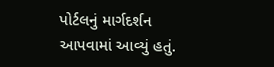પોર્ટલનું માર્ગદર્શન આપવામાં આવ્યું હતું.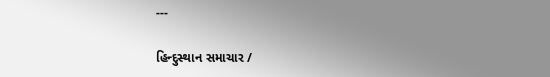---

હિન્દુસ્થાન સમાચાર /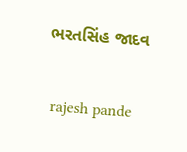ભરતસિંહ જાદવ


 rajesh pande